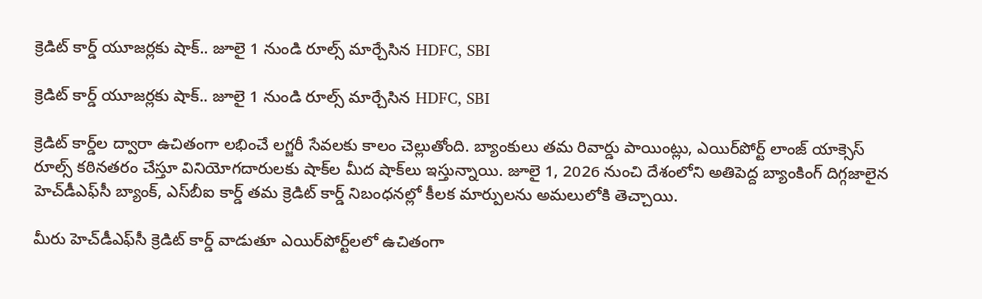క్రెడిట్ కార్డ్ యూజర్లకు షాక్.. జూలై 1 నుండి రూల్స్ మార్చేసిన HDFC, SBI

క్రెడిట్ కార్డ్ యూజర్లకు షాక్.. జూలై 1 నుండి రూల్స్ మార్చేసిన HDFC, SBI

క్రెడిట్ కార్డ్‌ల ద్వారా ఉచితంగా లభించే లగ్జరీ సేవలకు కాలం చెల్లుతోంది. బ్యాంకులు తమ రివార్డు పాయింట్లు, ఎయిర్‌పోర్ట్ లాంజ్ యాక్సెస్ రూల్స్ కఠినతరం చేస్తూ వినియోగదారులకు షాక్‌ల మీద షాక్‌లు ఇస్తున్నాయి. జూలై 1, 2026 నుంచి దేశంలోని అతిపెద్ద బ్యాంకింగ్ దిగ్గజాలైన హెచ్‌డీఎఫ్‌సీ బ్యాంక్, ఎస్‌బీఐ కార్డ్ తమ క్రెడిట్ కార్డ్ నిబంధనల్లో కీలక మార్పులను అమలులోకి తెచ్చాయి.

మీరు హెచ్‌డీఎఫ్‌సీ క్రెడిట్ కార్డ్ వాడుతూ ఎయిర్‌పోర్ట్‌లలో ఉచితంగా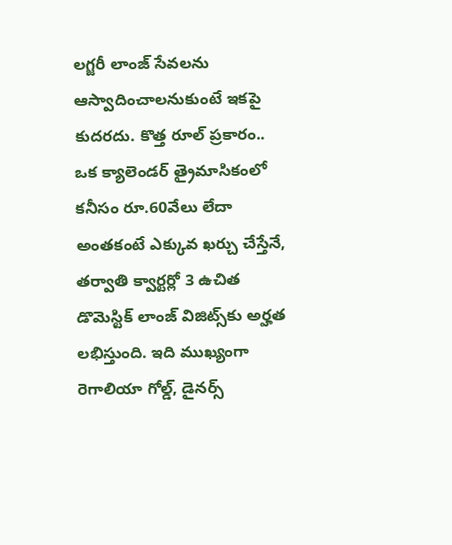లగ్జరీ లాంజ్ సేవలను ఆస్వాదించాలనుకుంటే ఇకపై కుదరదు. కొత్త రూల్ ప్రకారం.. ఒక క్యాలెండర్ త్రైమాసికంలో కనీసం రూ.60వేలు లేదా అంతకంటే ఎక్కువ ఖర్చు చేస్తేనే, తర్వాతి క్వార్టర్లో 3 ఉచిత డొమెస్టిక్ లాంజ్ విజిట్స్‌కు అర్హత లభిస్తుంది. ఇది ముఖ్యంగా రెగాలియా గోల్డ్, డైనర్స్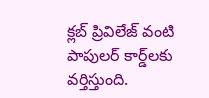క్లబ్ ప్రివిలేజ్ వంటి పాపులర్ కార్డ్‌లకు వర్తిస్తుంది.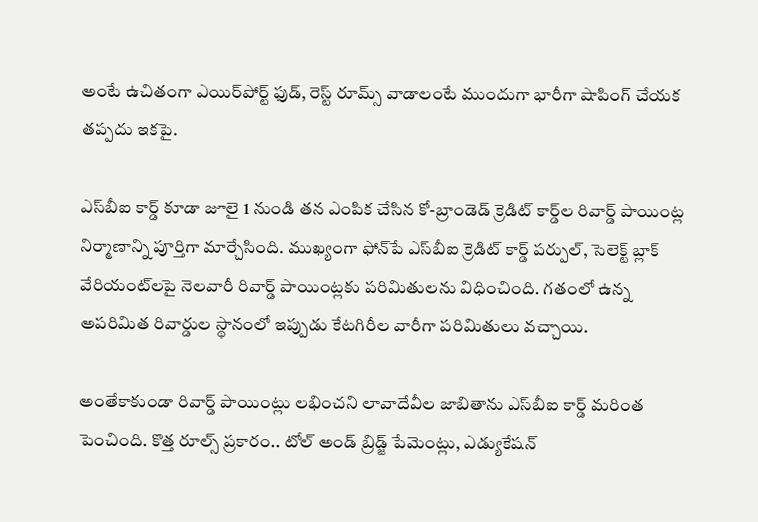అంటే ఉచితంగా ఎయిర్‌పోర్ట్ ఫుడ్, రెస్ట్ రూమ్స్ వాడాలంటే ముందుగా భారీగా షాపింగ్ చేయక తప్పదు ఇకపై.

ఎస్‌బీఐ కార్డ్ కూడా జూలై 1 నుండి తన ఎంపిక చేసిన కో-బ్రాండెడ్ క్రెడిట్ కార్డ్‌ల రివార్డ్ పాయింట్ల నిర్మాణాన్ని పూర్తిగా మార్చేసింది. ముఖ్యంగా ఫోన్‌పే ఎస్‌బీఐ క్రెడిట్ కార్డ్ పర్పుల్, సెలెక్ట్ బ్లాక్ వేరియంట్‌లపై నెలవారీ రివార్డ్ పాయింట్లకు పరిమితులను విధించింది. గతంలో ఉన్న అపరిమిత రివార్డుల స్థానంలో ఇప్పుడు కేటగిరీల వారీగా పరిమితులు వచ్చాయి.

అంతేకాకుండా రివార్డ్ పాయింట్లు లభించని లావాదేవీల జాబితాను ఎస్‌బీఐ కార్డ్ మరింత పెంచింది. కొత్త రూల్స్ ప్రకారం.. టోల్ అండ్ బ్రిడ్జ్ పేమెంట్లు, ఎడ్యుకేషన్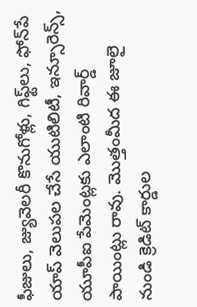ఫీజులు, జ్యువెలరీ కొనుగోళ్లు, గిఫ్ట్‌లు, ఫోన్‌పే యాప్ వెలుపల చేసే యుటిలిటీ, ఇన్సూరెన్స్, యూపీఐ పేమెంట్లకు ఎలాంటి రివార్డ్ పాయింట్లు రావు. మొత్తంమీద ఈ జూలై నుండి క్రెడిట్ కార్డుల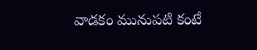వాడకం మునుపటి కంటే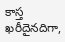కాస్త ఖరీదైనదిగా,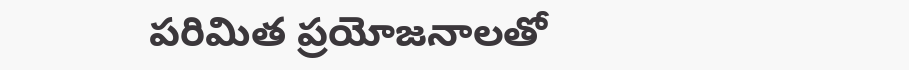పరిమిత ప్రయోజనాలతో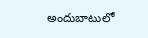అందుబాటులో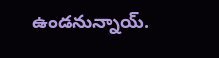ఉండనున్నాయ్.